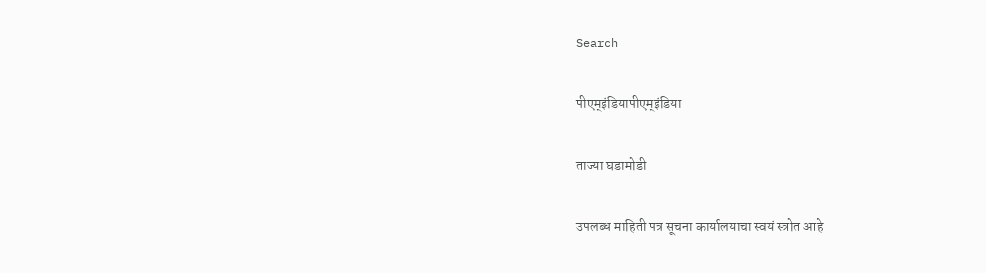Search

पीएम्इंडियापीएम्इंडिया

ताज्या घडामोडी

उपलब्ध माहिती पत्र सूचना कार्यालयाचा स्वयं स्त्रोत आहे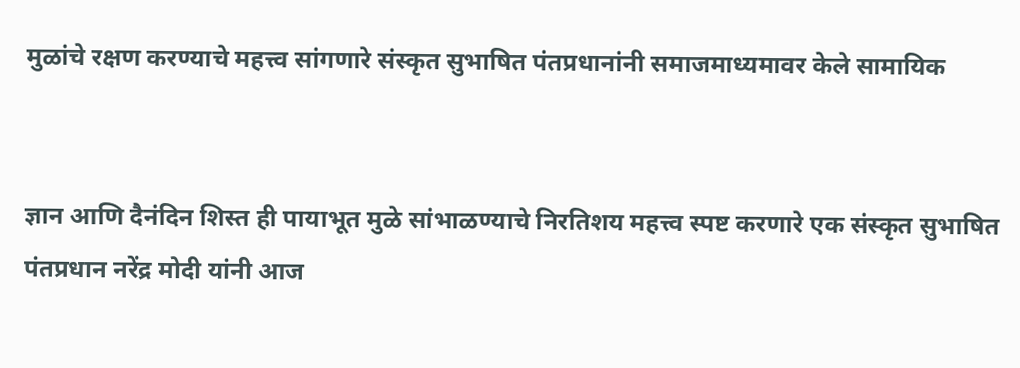मुळांचे रक्षण करण्याचे महत्त्व सांगणारे संस्कृत सुभाषित पंतप्रधानांनी समाजमाध्यमावर केले सामायिक


ज्ञान आणि दैनंदिन शिस्त ही पायाभूत मुळे सांभाळण्याचे निरतिशय महत्त्व स्पष्ट करणारे एक संस्कृत सुभाषित पंतप्रधान नरेंद्र मोदी यांनी आज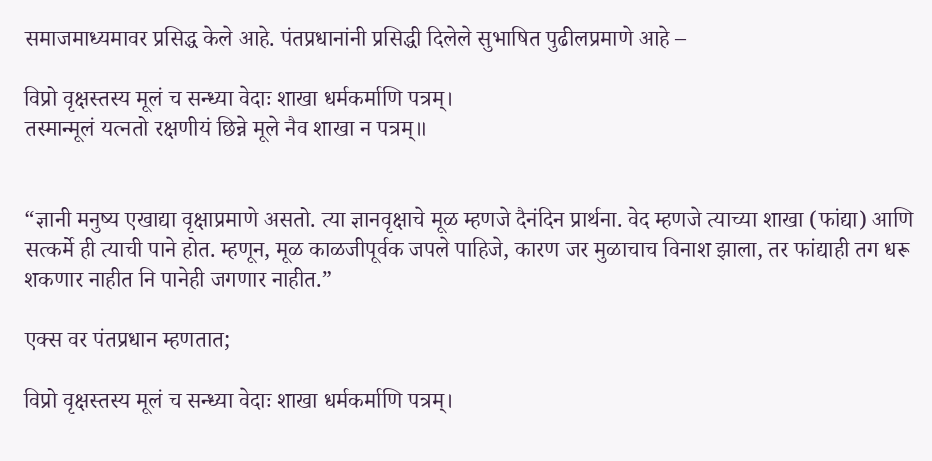समाजमाध्यमावर प्रसिद्ध केले आहे. पंतप्रधानांनी प्रसिद्धी दिलेले सुभाषित पुढीलप्रमाणे आहे –

विप्रो वृक्षस्तस्य मूलं च सन्ध्या वेदाः शाखा धर्मकर्माणि पत्रम्।
तस्मान्मूलं यत्नतो रक्षणीयं छिन्ने मूले नैव शाखा न पत्रम्॥


“ज्ञानी मनुष्य एखाद्या वृक्षाप्रमाणे असतो. त्या ज्ञानवृक्षाचे मूळ म्हणजे दैनंदिन प्रार्थना. वेद म्हणजे त्याच्या शाखा (फांद्या) आणि सत्कर्मे ही त्याची पाने होत. म्हणून, मूळ काळजीपूर्वक जपले पाहिजे, कारण जर मुळाचाच विनाश झाला, तर फांद्याही तग धरू शकणार नाहीत नि पानेही जगणार नाहीत.”

एक्स वर पंतप्रधान म्हणतात;

विप्रो वृक्षस्तस्य मूलं च सन्ध्या वेदाः शाखा धर्मकर्माणि पत्रम्।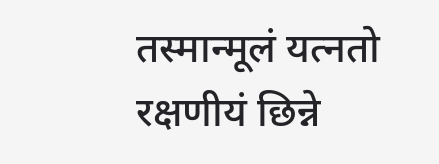तस्मान्मूलं यत्नतो रक्षणीयं छिन्ने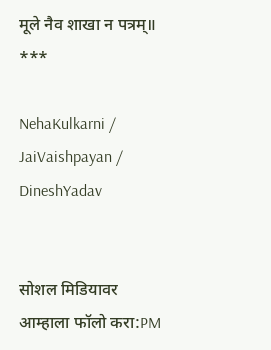मूले नैव शाखा न पत्रम्॥
***

NehaKulkarni / JaiVaishpayan / DineshYadav


सोशल मिडियावर आम्हाला फॉलो करा:PM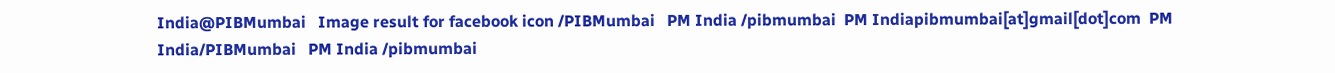India@PIBMumbai   Image result for facebook icon /PIBMumbai   PM India /pibmumbai  PM Indiapibmumbai[at]gmail[dot]com  PM India/PIBMumbai   PM India /pibmumbai